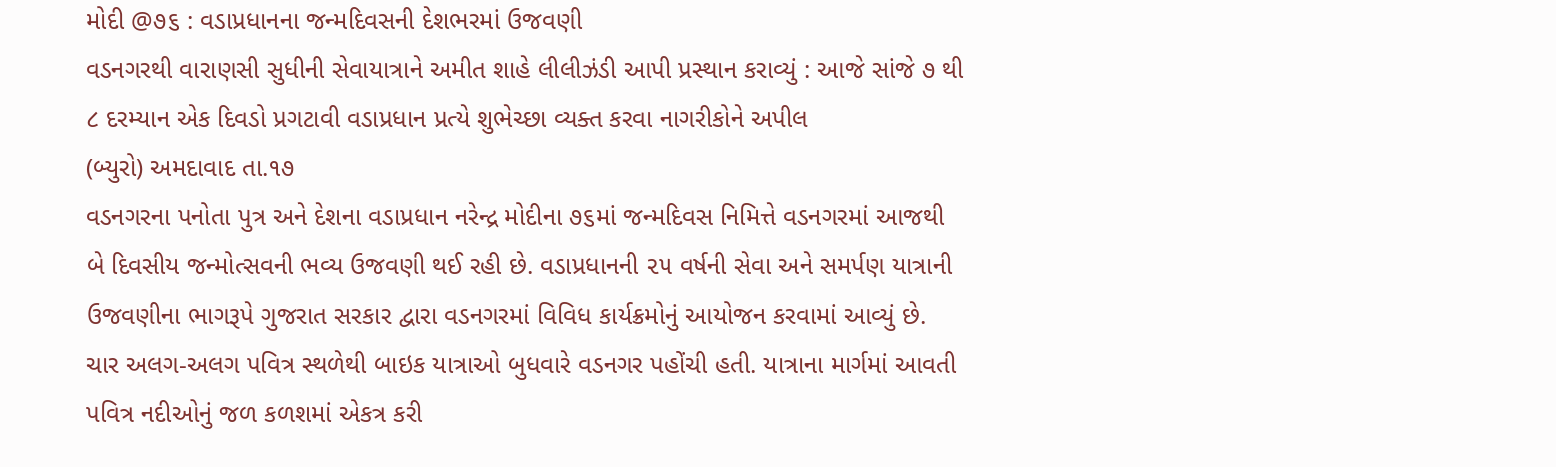મોદી @૭૬ : વડાપ્રધાનના જન્મદિવસની દેશભરમાં ઉજવણી
વડનગરથી વારાણસી સુધીની સેવાયાત્રાને અમીત શાહે લીલીઝંડી આપી પ્રસ્થાન કરાવ્યું : આજે સાંજે ૭ થી ૮ દરમ્યાન એક દિવડો પ્રગટાવી વડાપ્રધાન પ્રત્યે શુભેચ્છા વ્યક્ત કરવા નાગરીકોને અપીલ
(બ્યુરો) અમદાવાદ તા.૧૭
વડનગરના પનોતા પુત્ર અને દેશના વડાપ્રધાન નરેન્દ્ર મોદીના ૭૬માં જન્મદિવસ નિમિત્તે વડનગરમાં આજથી બે દિવસીય જન્મોત્સવની ભવ્ય ઉજવણી થઈ રહી છે. વડાપ્રધાનની ૨૫ વર્ષની સેવા અને સમર્પણ યાત્રાની ઉજવણીના ભાગરૂપે ગુજરાત સરકાર દ્વારા વડનગરમાં વિવિધ કાર્યક્રમોનું આયોજન કરવામાં આવ્યું છે.
ચાર અલગ-અલગ પવિત્ર સ્થળેથી બાઇક યાત્રાઓ બુધવારે વડનગર પહોંચી હતી. યાત્રાના માર્ગમાં આવતી પવિત્ર નદીઓનું જળ કળશમાં એકત્ર કરી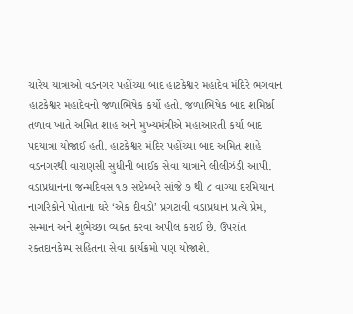ચારેય યાત્રાઓ વડનગર પહોંચ્યા બાદ હાટકેશ્વર મહાદેવ મંદિરે ભગવાન હાટકેશ્વર મહાદેવનો જળાભિષેક કર્યો હતો. જળાભિષેક બાદ શમિર્ષ્ઠા તળાવ ખાતે અમિત શાહ અને મુખ્યમંત્રીએ મહાઆરતી કર્યા બાદ પદયાત્રા યોજાઈ હતી. હાટકેશ્વર મંદિર પહોંચ્યા બાદ અમિત શાહે વડનગરથી વારાણસી સુધીની બાઈક સેવા યાત્રાને લીલીઝંડી આપી.
વડાપ્રધાનના જન્મદિવસ ૧૭ સપ્ટેમ્બરે સાંજે ૭ થી ૮ વાગ્યા દરમિયાન નાગરિકોને પોતાના ઘરે ‘એક દીવડો’ પ્રગટાવી વડાપ્રધાન પ્રત્યે પ્રેમ, સન્માન અને શુભેચ્છા વ્યક્ત કરવા અપીલ કરાઈ છે. ઉપરાંત રક્તદાનકેમ્પ સહિતના સેવા કાર્યક્રમો પણ યોજાશે.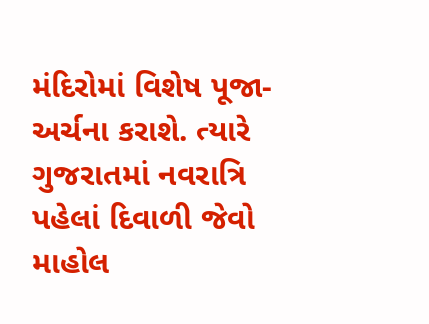મંદિરોમાં વિશેષ પૂજા-અર્ચના કરાશે. ત્યારે ગુજરાતમાં નવરાત્રિ પહેલાં દિવાળી જેવો માહોલ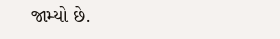જામ્યો છે.